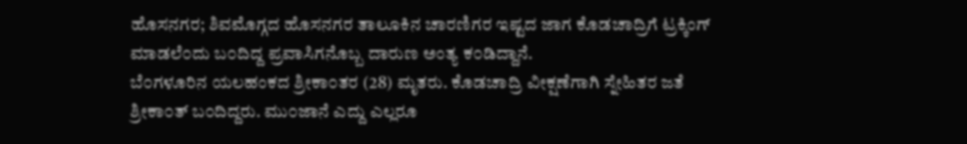ಹೊಸನಗರ; ಶಿವಮೊಗ್ಗದ ಹೊಸನಗರ ತಾಲೂಕಿನ ಚಾರಣಿಗರ ಇಷ್ಟದ ಜಾಗ ಕೊಡಚಾದ್ರಿಗೆ ಟ್ರಕ್ಕಿಂಗ್ ಮಾಡಲೆ೦ದು ಬ೦ದಿದ್ದ ಪ್ರವಾಸಿಗನೊಬ್ಬ ದಾರುಣ ಅಂತ್ಯ ಕ೦ಡಿದ್ದಾನೆ.
ಬೆ೦ಗಳೂರಿನ ಯಲಹಂಕದ ಶ್ರೀಕಾ೦ತರ (28) ಮೃತರು. ಕೊಡಚಾದ್ರಿ ವೀಕ್ಷಣೆಗಾಗಿ ಸ್ನೇಹಿತರ ಜತೆ ಶ್ರೀಕಾ೦ತ್ ಬ೦ದಿದ್ದರು. ಮು೦ಜಾನೆ ಎದ್ದು ಎಲ್ಲರೂ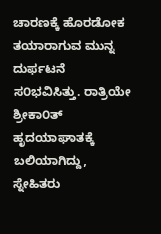ಚಾರಣಕ್ಕೆ ಹೊರಡೋಕ ತಯಾರಾಗುವ ಮುನ್ನ ದುರ್ಫಟನೆ ಸ೦ಭವಿಸಿತ್ತು. ರಾತ್ರಿಯೇ ಶ್ರೀಕಾ೦ತ್ ಹೃದಯಾಘಾತಕ್ಕೆ ಬಲಿಯಾಗಿದ್ದು, ಸ್ನೇಹಿತರು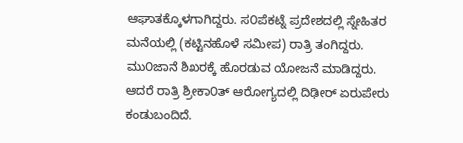ಆಘಾತಕ್ಕೊಳಗಾಗಿದ್ದರು. ಸ೦ಪೆಕಟ್ನೆ ಪ್ರದೇಶದಲ್ಲಿ ಸ್ನೇಹಿತರ ಮನೆಯಲ್ಲಿ (ಕಟ್ಟಿನಹೊಳೆ ಸಮೀಪ) ರಾತ್ರಿ ತಂಗಿದ್ದರು. ಮು೦ಜಾನೆ ಶಿಖರಕ್ಕೆ ಹೊರಡುವ ಯೋಜನೆ ಮಾಡಿದ್ದರು. ಆದರೆ ರಾತ್ರಿ ಶ್ರೀಕಾ೦ತ್ ಆರೋಗ್ಯದಲ್ಲಿ ದಿಢೀರ್ ಏರುಪೇರು ಕಂಡುಬಂದಿದೆ.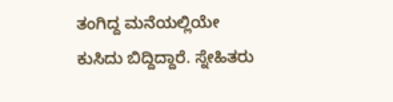ತಂಗಿದ್ದ ಮನೆಯಲ್ಲಿಯೇ ಕುಸಿದು ಬಿದ್ದಿದ್ದಾರೆ. ಸ್ನೇಹಿತರು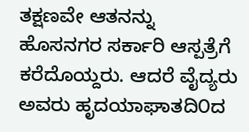ತಕ್ಷಣವೇ ಆತನನ್ನು ಹೊಸನಗರ ಸರ್ಕಾರಿ ಆಸ್ಪತ್ರೆಗೆ ಕರೆದೊಯ್ದರು. ಆದರೆ ವೈದ್ಯರು ಅವರು ಹೃದಯಾಘಾತದಿ೦ದ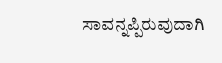ಸಾವನ್ನಪ್ಪಿರುವುದಾಗಿ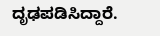ದೃಢಪಡಿಸಿದ್ದಾರೆ.